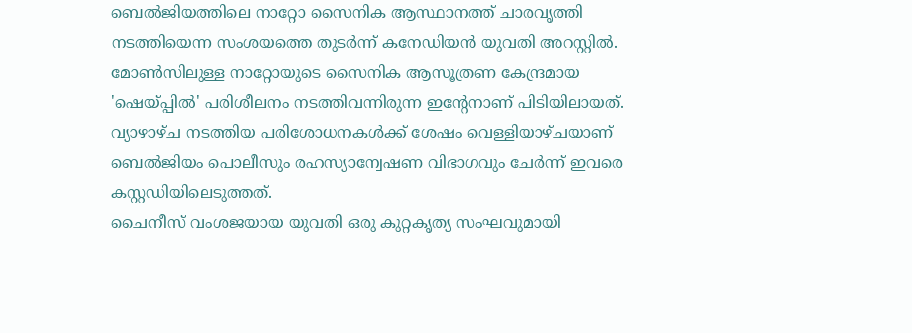ബെൽജിയത്തിലെ നാറ്റോ സൈനിക ആസ്ഥാനത്ത് ചാരവൃത്തി നടത്തിയെന്ന സംശയത്തെ തുടർന്ന് കനേഡിയൻ യുവതി അറസ്റ്റിൽ. മോൺസിലുള്ള നാറ്റോയുടെ സൈനിക ആസൂത്രണ കേന്ദ്രമായ 'ഷെയ്പ്പിൽ' പരിശീലനം നടത്തിവന്നിരുന്ന ഇൻ്റേനാണ് പിടിയിലായത്. വ്യാഴാഴ്ച നടത്തിയ പരിശോധനകൾക്ക് ശേഷം വെള്ളിയാഴ്ചയാണ് ബെൽജിയം പൊലീസും രഹസ്യാന്വേഷണ വിഭാഗവും ചേർന്ന് ഇവരെ കസ്റ്റഡിയിലെടുത്തത്.
ചൈനീസ് വംശജയായ യുവതി ഒരു കുറ്റകൃത്യ സംഘവുമായി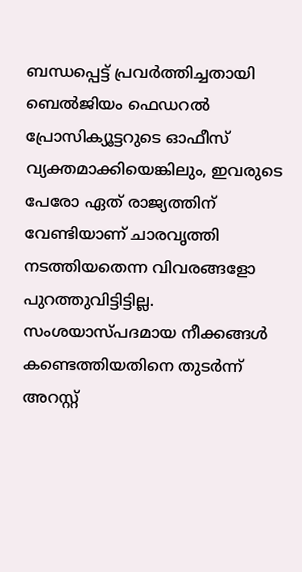ബന്ധപ്പെട്ട് പ്രവർത്തിച്ചതായി ബെൽജിയം ഫെഡറൽ പ്രോസിക്യൂട്ടറുടെ ഓഫീസ് വ്യക്തമാക്കിയെങ്കിലും, ഇവരുടെ പേരോ ഏത് രാജ്യത്തിന് വേണ്ടിയാണ് ചാരവൃത്തി നടത്തിയതെന്ന വിവരങ്ങളോ പുറത്തുവിട്ടിട്ടില്ല. സംശയാസ്പദമായ നീക്കങ്ങൾ കണ്ടെത്തിയതിനെ തുടർന്ന് അറസ്റ്റ്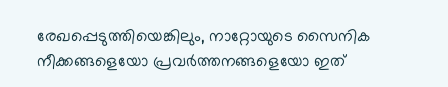രേഖപ്പെടുത്തിയെങ്കിലും, നാറ്റോയുടെ സൈനിക നീക്കങ്ങളെയോ പ്രവർത്തനങ്ങളെയോ ഇത്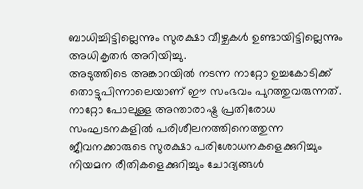ബാധിച്ചിട്ടില്ലെന്നും സുരക്ഷാ വീഴ്ചകൾ ഉണ്ടായിട്ടില്ലെന്നും അധികൃതർ അറിയിച്ചു.
അടുത്തിടെ അങ്കാറയിൽ നടന്ന നാറ്റോ ഉച്ചകോടിക്ക് തൊട്ടുപിന്നാലെയാണ് ഈ സംഭവം പുറത്തുവരുന്നത്. നാറ്റോ പോലുള്ള അന്താരാഷ്ട്ര പ്രതിരോധ സംഘടനകളിൽ പരിശീലനത്തിനെത്തുന്ന ജീവനക്കാരുടെ സുരക്ഷാ പരിശോധനകളെക്കുറിച്ചും നിയമന രീതികളെക്കുറിച്ചും ചോദ്യങ്ങൾ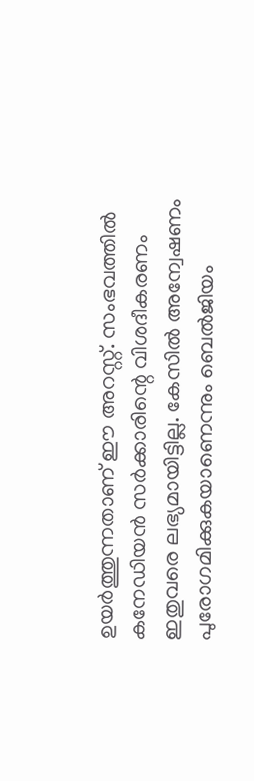ഉയർത്തുന്നതാണ് ഈ അറസ്റ്റ്. സംഭവത്തിൽ കനേഡിയൻ സർക്കാരിന്റെ വിശദീകരണം ഇതുവരെ ലഭ്യമായിട്ടില്ല. കേസിൽ അന്വേഷണം പുരോഗമിക്കുകയാണെന്നും ബെൽജിയം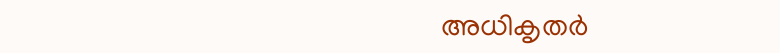അധികൃതർ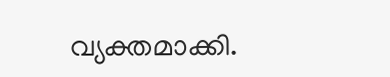വ്യക്തമാക്കി.